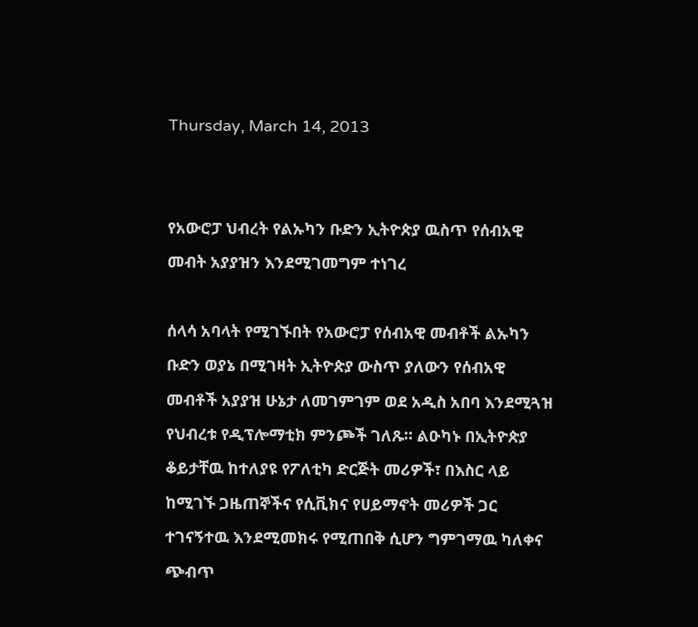Thursday, March 14, 2013


የአውሮፓ ህብረት የልኡካን ቡድን ኢትዮጵያ ዉስጥ የሰብአዊ መብት አያያዝን እንደሚገመግም ተነገረ

ሰላሳ አባላት የሚገኙበት የአውሮፓ የሰብአዊ መብቶች ልኡካን ቡድን ወያኔ በሚገዛት ኢትዮጵያ ውስጥ ያለውን የሰብአዊ መብቶች አያያዝ ሁኔታ ለመገምገም ወደ አዲስ አበባ እንደሚጓዝ የህብረቱ የዲፕሎማቲክ ምንጮች ገለጹ። ልዑካኑ በኢትዮጵያ ቆይታቸዉ ከተለያዩ የፖለቲካ ድርጅት መሪዎች፣ በእስር ላይ ከሚገኙ ጋዜጠኞችና የሲቪክና የሀይማኖት መሪዎች ጋር ተገናኝተዉ እንደሚመክሩ የሚጠበቅ ሲሆን ግምገማዉ ካለቀና ጭብጥ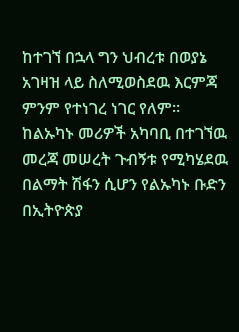ከተገኘ በኋላ ግን ህብረቱ በወያኔ አገዛዝ ላይ ስለሚወስደዉ እርምጃ ምንም የተነገረ ነገር የለም።
ከልኡካኑ መሪዎች አካባቢ በተገኘዉ መረጃ መሠረት ጉብኝቱ የሚካሄደዉ በልማት ሽፋን ሲሆን የልኡካኑ ቡድን በኢትዮጵያ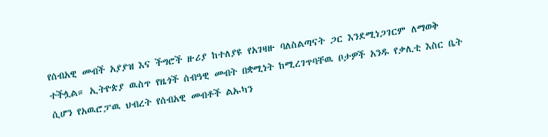የሰብአዊ መብች አያያዝ እና ችግሮች ዙሪያ ከተለያዩ የአገዛዙ ባለስልጣናት ጋር እንደሚነጋገርም ለማወቅ ተችሏል። ኢትዮጵያ ዉስጥ የዜጎች ሰብዓዊ መብት በቋሚነት ከሚረገጥባቸዉ ቦታዎች አንዱ የቃሊቲ እስር ቤት ሲሆን የአዉሮፓዉ ህብረት የሰብአዊ መብቶች ልኡካን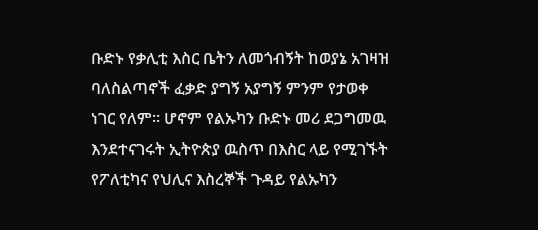ቡድኑ የቃሊቲ እስር ቤትን ለመጎብኝት ከወያኔ አገዛዝ ባለስልጣኖች ፈቃድ ያግኝ አያግኝ ምንም የታወቀ ነገር የለም። ሆኖም የልኡካን ቡድኑ መሪ ደጋግመዉ እንደተናገሩት ኢትዮጵያ ዉስጥ በእስር ላይ የሚገኙት የፖለቲካና የህሊና እስረኞች ጉዳይ የልኡካን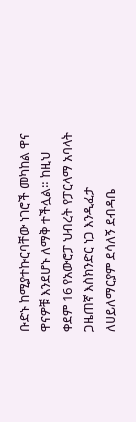ቡድኑ ከሚያተኩርባቸው ነገሮች መካከል ዋና ዋናዎቹ እንደሆኑ ለማቅ ተችሏል። ከዚህ ቀደም 16 የአውሮፓ ህብረት የፓርላማ አባላት ጋዜጠኛ እስክንድር ነጋ እንዲፈታ ለሀይለማርያም ደሳለኝ ደብዳቤ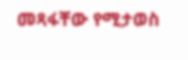መጻፋቸው የሚታወስ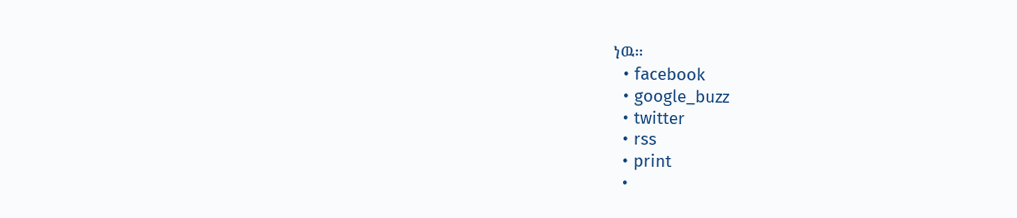ነዉ።
  • facebook
  • google_buzz
  • twitter
  • rss
  • print
  •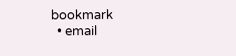bookmark
  • email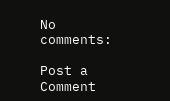No comments:

Post a Comment